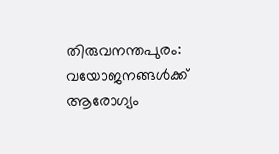തിരുവനന്തപുരം: വയോജനങ്ങൾക്ക് ആരോഗ്യം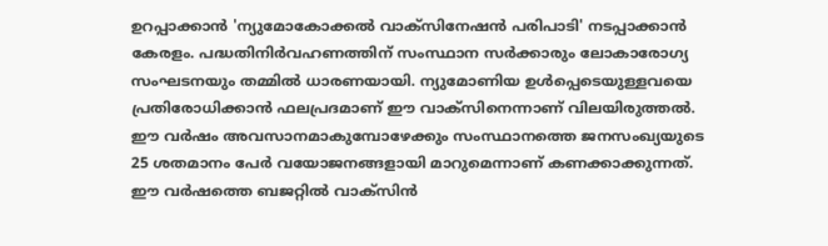ഉറപ്പാക്കാൻ 'ന്യുമോകോക്കൽ വാക്സിനേഷൻ പരിപാടി' നടപ്പാക്കാൻ കേരളം. പദ്ധതിനിർവഹണത്തിന് സംസ്ഥാന സർക്കാരും ലോകാരോഗ്യ സംഘടനയും തമ്മിൽ ധാരണയായി. ന്യുമോണിയ ഉൾപ്പെടെയുള്ളവയെ പ്രതിരോധിക്കാൻ ഫലപ്രദമാണ് ഈ വാക്സിനെന്നാണ് വിലയിരുത്തൽ.
ഈ വർഷം അവസാനമാകുമ്പോഴേക്കും സംസ്ഥാനത്തെ ജനസംഖ്യയുടെ 25 ശതമാനം പേർ വയോജനങ്ങളായി മാറുമെന്നാണ് കണക്കാക്കുന്നത്. ഈ വർഷത്തെ ബജറ്റിൽ വാക്സിൻ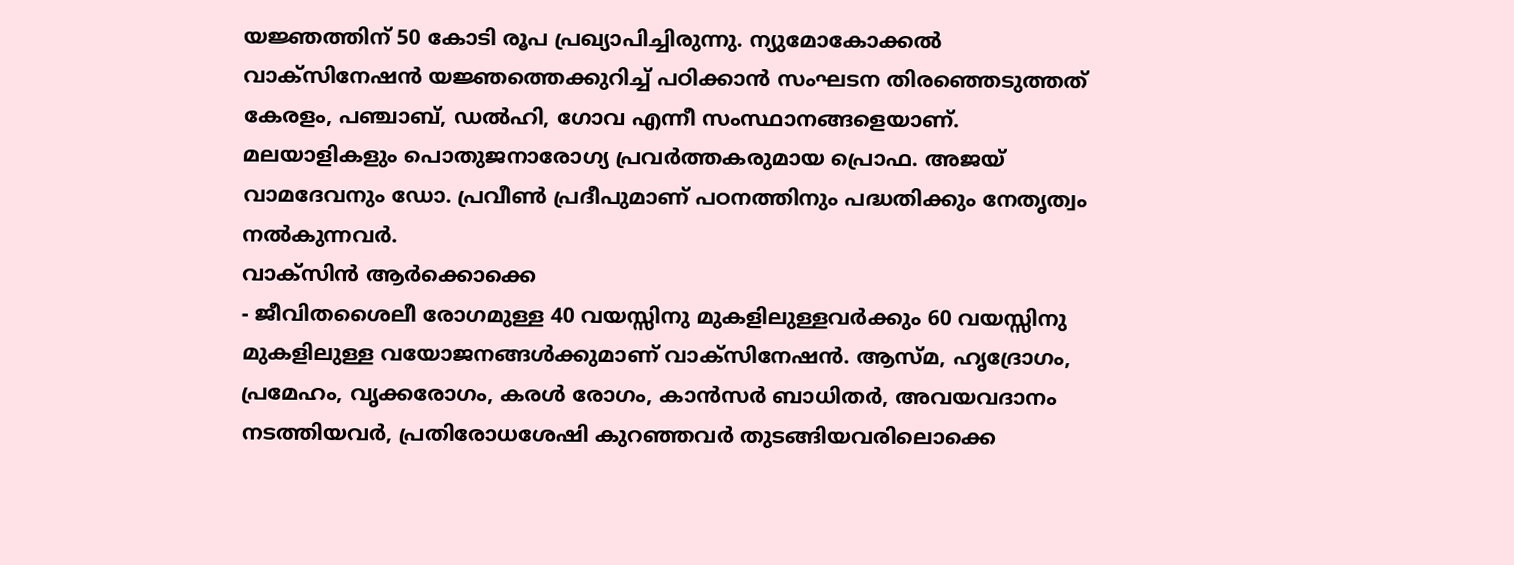യജ്ഞത്തിന് 50 കോടി രൂപ പ്രഖ്യാപിച്ചിരുന്നു. ന്യുമോകോക്കൽ വാക്സിനേഷൻ യജ്ഞത്തെക്കുറിച്ച് പഠിക്കാൻ സംഘടന തിരഞ്ഞെടുത്തത് കേരളം, പഞ്ചാബ്, ഡൽഹി, ഗോവ എന്നീ സംസ്ഥാനങ്ങളെയാണ്. മലയാളികളും പൊതുജനാരോഗ്യ പ്രവർത്തകരുമായ പ്രൊഫ. അജയ് വാമദേവനും ഡോ. പ്രവീൺ പ്രദീപുമാണ് പഠനത്തിനും പദ്ധതിക്കും നേതൃത്വം നൽകുന്നവർ.
വാക്സിൻ ആർക്കൊക്കെ
- ജീവിതശൈലീ രോഗമുള്ള 40 വയസ്സിനു മുകളിലുള്ളവർക്കും 60 വയസ്സിനു മുകളിലുള്ള വയോജനങ്ങൾക്കുമാണ് വാക്സിനേഷൻ. ആസ്മ, ഹൃദ്രോഗം, പ്രമേഹം, വൃക്കരോഗം, കരൾ രോഗം, കാൻസർ ബാധിതർ, അവയവദാനം നടത്തിയവർ, പ്രതിരോധശേഷി കുറഞ്ഞവർ തുടങ്ങിയവരിലൊക്കെ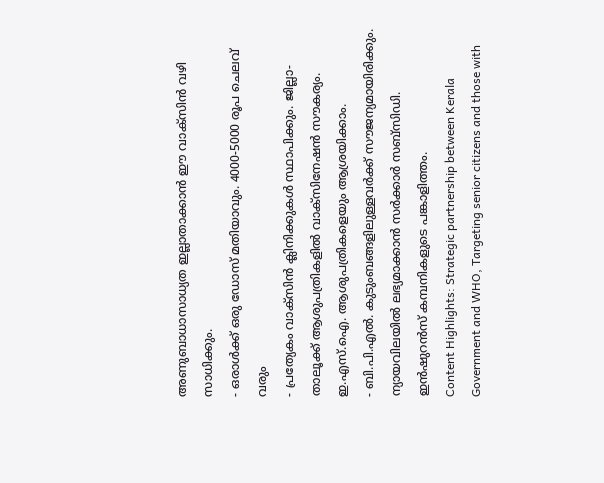അണുബാധാസാധ്യത ഇല്ലാതാക്കാൻ ഈ വാക്സിൻ വഴി സാധിക്കും.
- ഒരാൾക്ക് ഒരു ഡോസ് മതിയാവും. 4000-5000 രൂപ ചെലവ് വരും
- പ്രത്യേകം വാക്സിൻ ക്ലിനിക്കുകൾ സ്ഥാപിക്കും. ജില്ലാ-താലൂക്ക് ആശുപത്രികളിൽ വാക്സിനേഷൻ സൗകര്യം. ഇ.എസ്.ഐ. ആശുപത്രികളെയും ആശ്രയിക്കാം.
- ബി.പി.എൽ. കുടുംബങ്ങളിലുള്ളവർക്ക് സൗജന്യമായിരിക്കും. ന്യായവിലയിൽ ലഭ്യമാക്കാൻ സർക്കാർ സബ്സിഡി. ഇൻഷുറൻസ് കമ്പനികളുടെ പങ്കാളിത്തം.
Content Highlights: Strategic partnership between Kerala Government and WHO, Targeting senior citizens and those with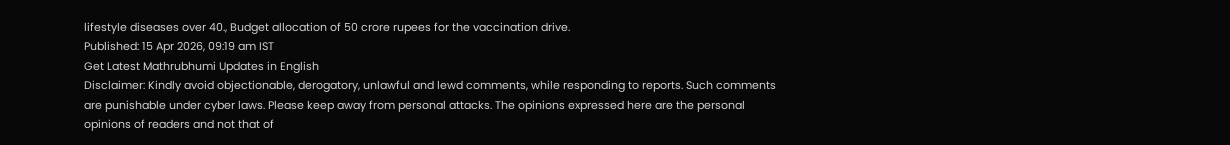lifestyle diseases over 40., Budget allocation of 50 crore rupees for the vaccination drive.
Published: 15 Apr 2026, 09:19 am IST
Get Latest Mathrubhumi Updates in English
Disclaimer: Kindly avoid objectionable, derogatory, unlawful and lewd comments, while responding to reports. Such comments are punishable under cyber laws. Please keep away from personal attacks. The opinions expressed here are the personal opinions of readers and not that of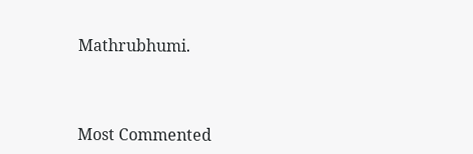Mathrubhumi.



Most Commented